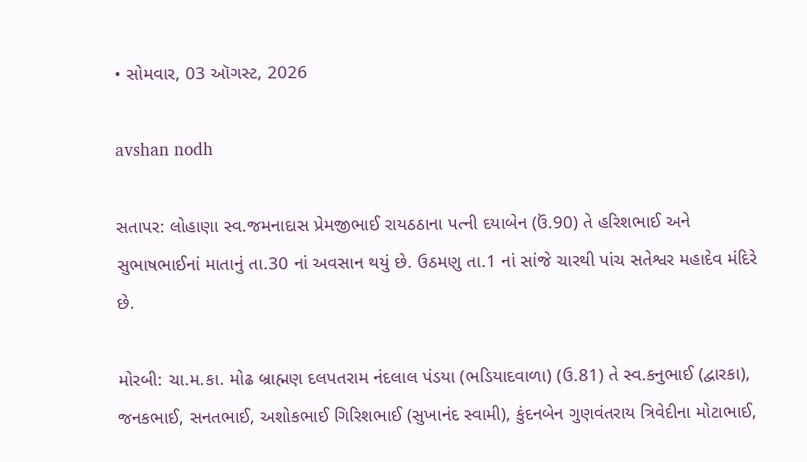• સોમવાર, 03 ઑગસ્ટ, 2026

avshan nodh

સતાપર: લોહાણા સ્વ.જમનાદાસ પ્રેમજીભાઈ રાયઠઠાના પત્ની દયાબેન (ઉં.90) તે હરિશભાઈ અને સુભાષભાઈનાં માતાનું તા.30 નાં અવસાન થયું છે. ઉઠમણુ તા.1 નાં સાંજે ચારથી પાંચ સતેશ્વર મહાદેવ મંદિરે છે.

મોરબી: ચા.મ.કા. મોઢ બ્રાહ્મણ દલપતરામ નંદલાલ પંડયા (ભડિયાદવાળા) (ઉ.81) તે સ્વ.કનુભાઈ (દ્વારકા), જનકભાઈ, સનતભાઈ, અશોકભાઈ ગિરિશભાઈ (સુખાનંદ સ્વામી), કુંદનબેન ગુણવંતરાય ત્રિવેદીના મોટાભાઈ,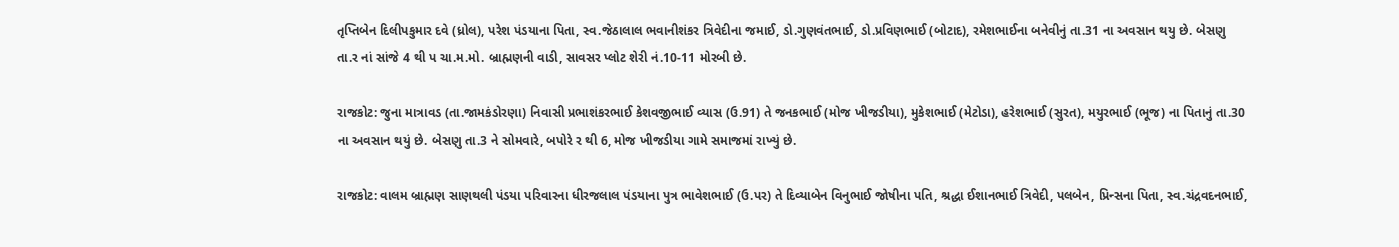તૃપ્તિબેન દિલીપકુમાર દવે (ધ્રોલ), પરેશ પંડયાના પિતા, સ્વ.જેઠાલાલ ભવાનીશંકર ત્રિવેદીના જમાઈ, ડો.ગુણવંતભાઈ, ડો.પ્રવિણભાઈ (બોટાદ), રમેશભાઈના બનેવીનું તા.31 ના અવસાન થયુ છે. બેસણુ તા.ર નાં સાંજે 4 થી પ ચા.મ.મો. બ્રાહ્મણની વાડી, સાવસર પ્લોટ શેરી નં.10-11 મોરબી છે.

રાજકોટ: જુના માત્રાવડ (તા.જામકંડોરણા) નિવાસી પ્રભાશંકરભાઈ કેશવજીભાઈ વ્યાસ (ઉ.91) તે જનકભાઈ (મોજ ખીજડીયા), મુકેશભાઈ (મેટોડા), હરેશભાઈ (સુરત), મયુરભાઈ (ભૂજ) ના પિતાનું તા.30 ના અવસાન થયું છે. બેસણુ તા.3 ને સોમવારે, બપોરે ર થી 6, મોજ ખીજડીયા ગામે સમાજમાં રાખ્યું છે.

રાજકોટ: વાલમ બ્રાહ્મણ સાણથલી પંડયા પરિવારના ધીરજલાલ પંડયાના પુત્ર ભાવેશભાઈ (ઉ.પર) તે દિવ્યાબેન વિનુભાઈ જોષીના પતિ, શ્રદ્ધા ઈશાનભાઈ ત્રિવેદી, પલબેન, પ્રિન્સના પિતા, સ્વ.ચંદ્રવદનભાઈ,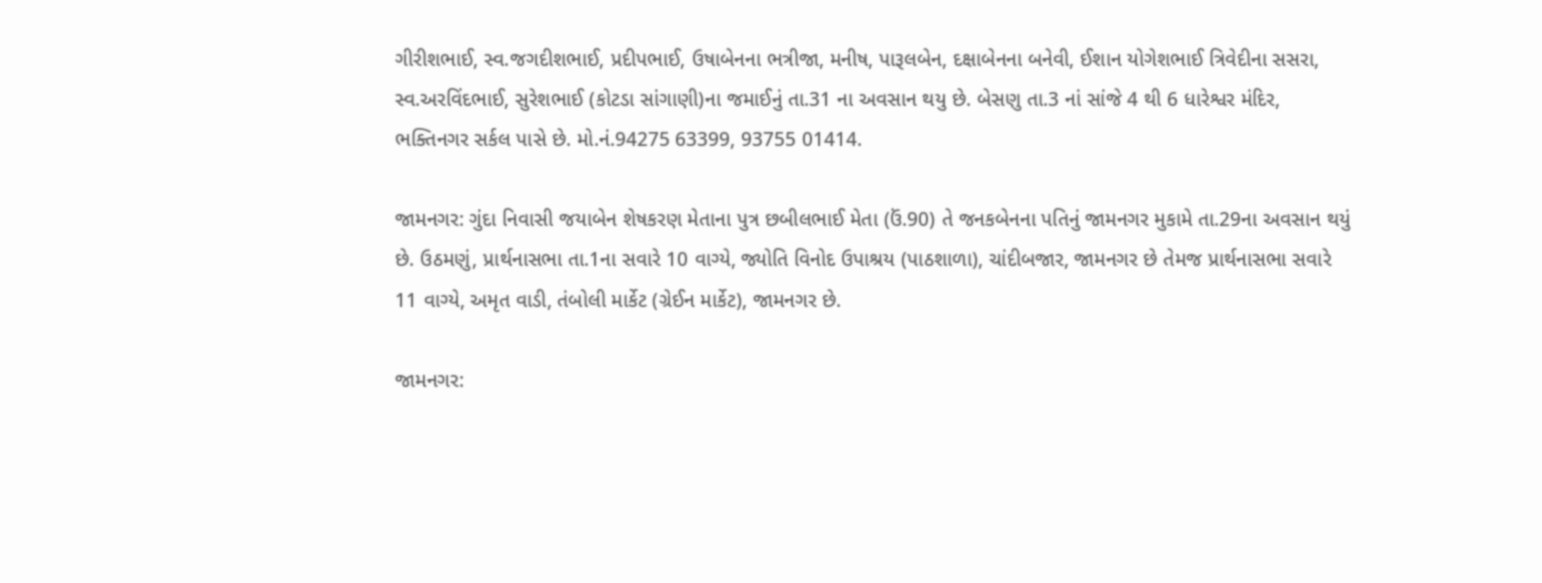ગીરીશભાઈ, સ્વ.જગદીશભાઈ, પ્રદીપભાઈ, ઉષાબેનના ભત્રીજા, મનીષ, પારૂલબેન, દક્ષાબેનના બનેવી, ઈશાન યોગેશભાઈ ત્રિવેદીના સસરા, સ્વ.અરવિંદભાઈ, સુરેશભાઈ (કોટડા સાંગાણી)ના જમાઈનું તા.31 ના અવસાન થયુ છે. બેસણુ તા.3 નાં સાંજે 4 થી 6 ધારેશ્વર મંદિર, ભક્તિનગર સર્કલ પાસે છે. મો.નં.94275 63399, 93755 01414.

જામનગર: ગુંદા નિવાસી જયાબેન શેષકરણ મેતાના પુત્ર છબીલભાઈ મેતા (ઉં.90) તે જનકબેનના પતિનું જામનગર મુકામે તા.29ના અવસાન થયું છે. ઉઠમણું, પ્રાર્થનાસભા તા.1ના સવારે 10 વાગ્યે, જ્યોતિ વિનોદ ઉપાશ્રય (પાઠશાળા), ચાંદીબજાર, જામનગર છે તેમજ પ્રાર્થનાસભા સવારે 11 વાગ્યે, અમૃત વાડી, તંબોલી માર્કેટ (ગ્રેઈન માર્કેટ), જામનગર છે.

જામનગર: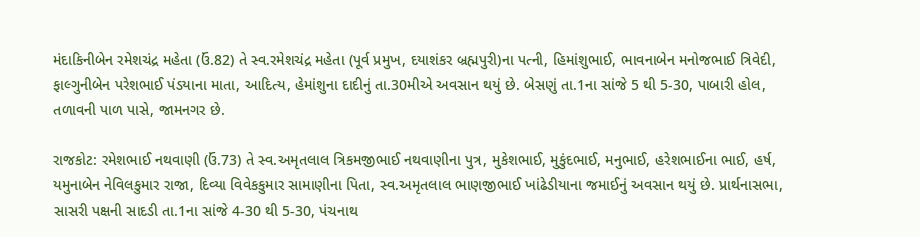મંદાકિનીબેન રમેશચંદ્ર મહેતા (ઉં.82) તે સ્વ.રમેશચંદ્ર મહેતા (પૂર્વ પ્રમુખ, દયાશંકર બ્રહ્મપુરી)ના પત્ની, હિમાંશુભાઈ, ભાવનાબેન મનોજભાઈ ત્રિવેદી, ફાલ્ગુનીબેન પરેશભાઈ પંડયાના માતા, આદિત્ય, હેમાંશુના દાદીનું તા.30મીએ અવસાન થયું છે. બેસણું તા.1ના સાંજે 5 થી 5-30, પાબારી હોલ, તળાવની પાળ પાસે, જામનગર છે.

રાજકોટ: રમેશભાઈ નથવાણી (ઉં.73) તે સ્વ.અમૃતલાલ ત્રિકમજીભાઈ નથવાણીના પુત્ર, મુકેશભાઈ, મુકુંદભાઈ, મનુભાઈ, હરેશભાઈના ભાઈ, હર્ષ, યમુનાબેન નેવિલકુમાર રાજા, દિવ્યા વિવેકકુમાર સામાણીના પિતા, સ્વ.અમૃતલાલ ભાણજીભાઈ ખાંઢેડીયાના જમાઈનું અવસાન થયું છે. પ્રાર્થનાસભા, સાસરી પક્ષની સાદડી તા.1ના સાંજે 4-30 થી 5-30, પંચનાથ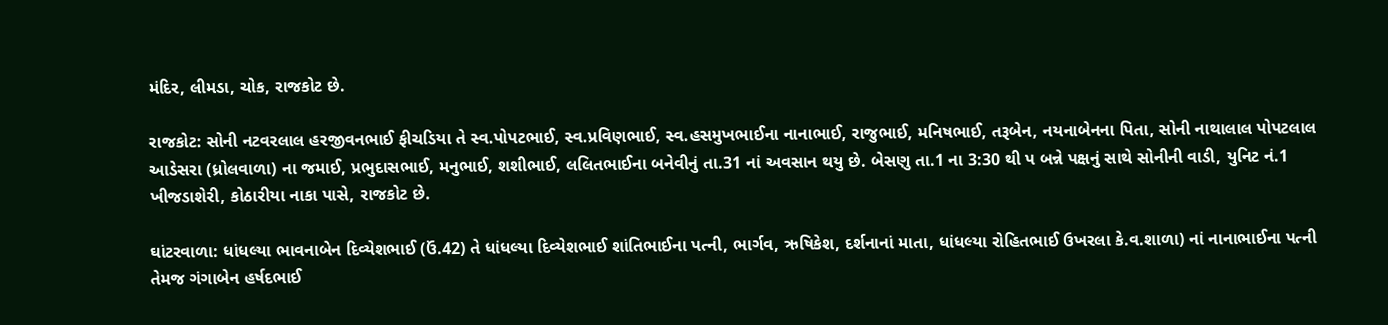મંદિર, લીમડા, ચોક, રાજકોટ છે.

રાજકોટ: સોની નટવરલાલ હરજીવનભાઈ ફીચડિયા તે સ્વ.પોપટભાઈ, સ્વ.પ્રવિણભાઈ, સ્વ.હસમુખભાઈના નાનાભાઈ, રાજુભાઈ, મનિષભાઈ, તરૂબેન, નયનાબેનના પિતા, સોની નાથાલાલ પોપટલાલ આડેસરા (ધ્રોલવાળા) ના જમાઈ, પ્રભુદાસભાઈ, મનુભાઈ, શશીભાઈ, લલિતભાઈના બનેવીનું તા.31 નાં અવસાન થયુ છે. બેસણુ તા.1 ના 3:30 થી પ બન્ને પક્ષનું સાથે સોનીની વાડી, યુનિટ નં.1 ખીજડાશેરી, કોઠારીયા નાકા પાસે, રાજકોટ છે.

ઘાંટરવાળા: ધાંધલ્યા ભાવનાબેન દિવ્યેશભાઈ (ઉં.42) તે ધાંધલ્યા દિવ્યેશભાઈ શાંતિભાઈના પત્ની, ભાર્ગવ, ઋષિકેશ, દર્શનાનાં માતા, ધાંધલ્યા રોહિતભાઈ ઉખરલા કે.વ.શાળા) નાં નાનાભાઈના પત્ની તેમજ ગંગાબેન હર્ષદભાઈ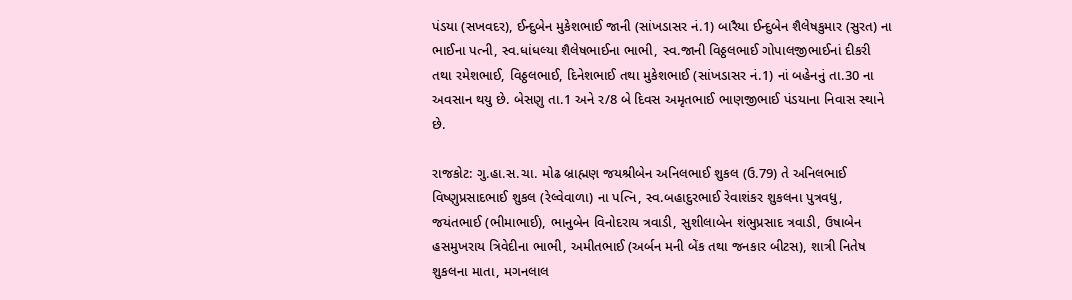પંડયા (સખવદર), ઈન્દુબેન મુકેશભાઈ જાની (સાંખડાસર નં.1) બારૈયા ઈન્દુબેન શૈલેષકુમાર (સુરત) ના ભાઈના પત્ની, સ્વ.ધાંધલ્યા શૈલેષભાઈના ભાભી, સ્વ.જાની વિઠ્ઠલભાઈ ગોપાલજીભાઈનાં દીકરી તથા રમેશભાઈ, વિઠ્ઠલભાઈ, દિનેશભાઈ તથા મુકેશભાઈ (સાંખડાસર નં.1) નાં બહેનનું તા.30 ના અવસાન થયુ છે. બેસણુ તા.1 અને ર/8 બે દિવસ અમૃતભાઈ ભાણજીભાઈ પંડયાના નિવાસ સ્થાને છે.

રાજકોટ: ગુ.હા.સ.ચા. મોઢ બ્રાહ્મણ જયશ્રીબેન અનિલભાઈ શુકલ (ઉ.79) તે અનિલભાઈ વિષ્ણુપ્રસાદભાઈ શુકલ (રેલ્વેવાળા) ના પત્નિ, સ્વ.બહાદુરભાઈ રેવાશંકર શુકલના પુત્રવધુ, જયંતભાઈ (ભીમાભાઈ), ભાનુબેન વિનોદરાય ત્રવાડી, સુશીલાબેન શંભુપ્રસાદ ત્રવાડી, ઉષાબેન હસમુખરાય ત્રિવેદીના ભાભી, અમીતભાઈ (અર્બન મની બેંક તથા જનકાર બીટસ), શાત્રી નિતેષ શુકલના માતા, મગનલાલ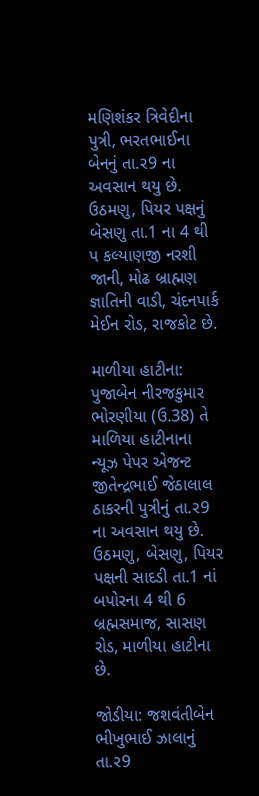મણિશંકર ત્રિવેદીના પુત્રી, ભરતભાઈના બેનનું તા.ર9 ના અવસાન થયુ છે. ઉઠમણુ, પિયર પક્ષનું બેસણુ તા.1 ના 4 થી પ કલ્યાણજી નરશી જાની, મોઢ બ્રાહ્મણ જ્ઞાતિની વાડી, ચંદનપાર્ક મેઈન રોડ, રાજકોટ છે.

માળીયા હાટીના: પુજાબેન નીરજકુમાર ભોરણીયા (ઉ.38) તે માળિયા હાટીનાના ન્યૂઝ પેપર એજન્ટ જીતેન્દ્રભાઈ જેઠાલાલ ઠાકરની પુત્રીનું તા.ર9 ના અવસાન થયુ છે. ઉઠમણુ, બેસણુ, પિયર પક્ષની સાદડી તા.1 નાં બપોરના 4 થી 6 બ્રહ્મસમાજ, સાસણ રોડ, માળીયા હાટીના છે.

જોડીયા: જશવંતીબેન ભીખુભાઈ ઝાલાનું તા.ર9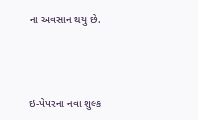ના અવસાન થયુ છે.



ઇ-પેપરના નવા શુલ્ક